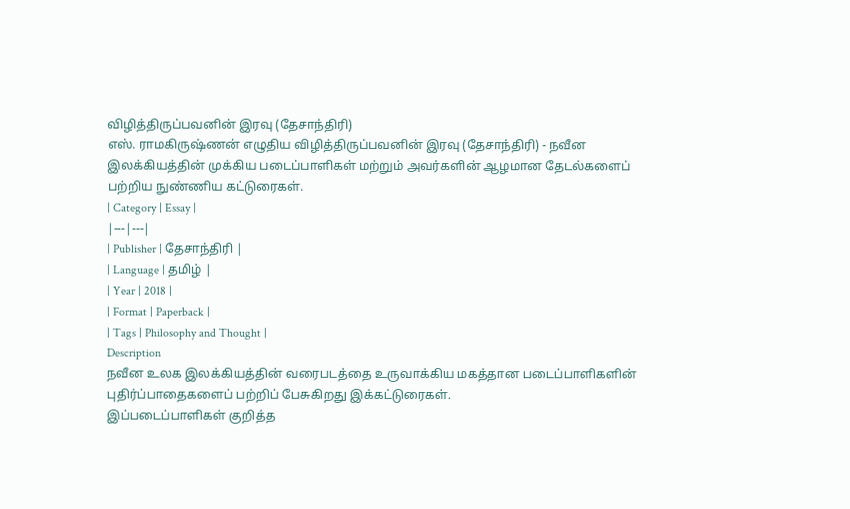விழித்திருப்பவனின் இரவு (தேசாந்திரி)
எஸ். ராமகிருஷ்ணன் எழுதிய விழித்திருப்பவனின் இரவு (தேசாந்திரி) - நவீன இலக்கியத்தின் முக்கிய படைப்பாளிகள் மற்றும் அவர்களின் ஆழமான தேடல்களைப் பற்றிய நுண்ணிய கட்டுரைகள்.
| Category | Essay |
|---|---|
| Publisher | தேசாந்திரி |
| Language | தமிழ் |
| Year | 2018 |
| Format | Paperback |
| Tags | Philosophy and Thought |
Description
நவீன உலக இலக்கியத்தின் வரைபடத்தை உருவாக்கிய மகத்தான படைப்பாளிகளின் புதிர்ப்பாதைகளைப் பற்றிப் பேசுகிறது இக்கட்டுரைகள்.
இப்படைப்பாளிகள் குறித்த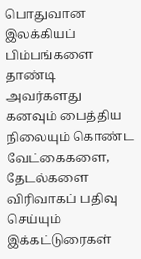பொதுவான இலக்கியப் பிம்பங்களை தாண்டி அவர்களது கனவும் பைத்திய நிலையும் கொண்ட வேட்கைகளை, தேடல்களை விரிவாகப் பதிவு செய்யும் இக்கட்டுரைகள்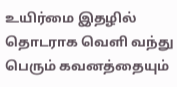உயிர்மை இதழில் தொடராக வெளி வந்து பெரும் கவனத்தையும்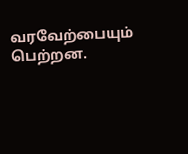வரவேற்பையும் பெற்றன.